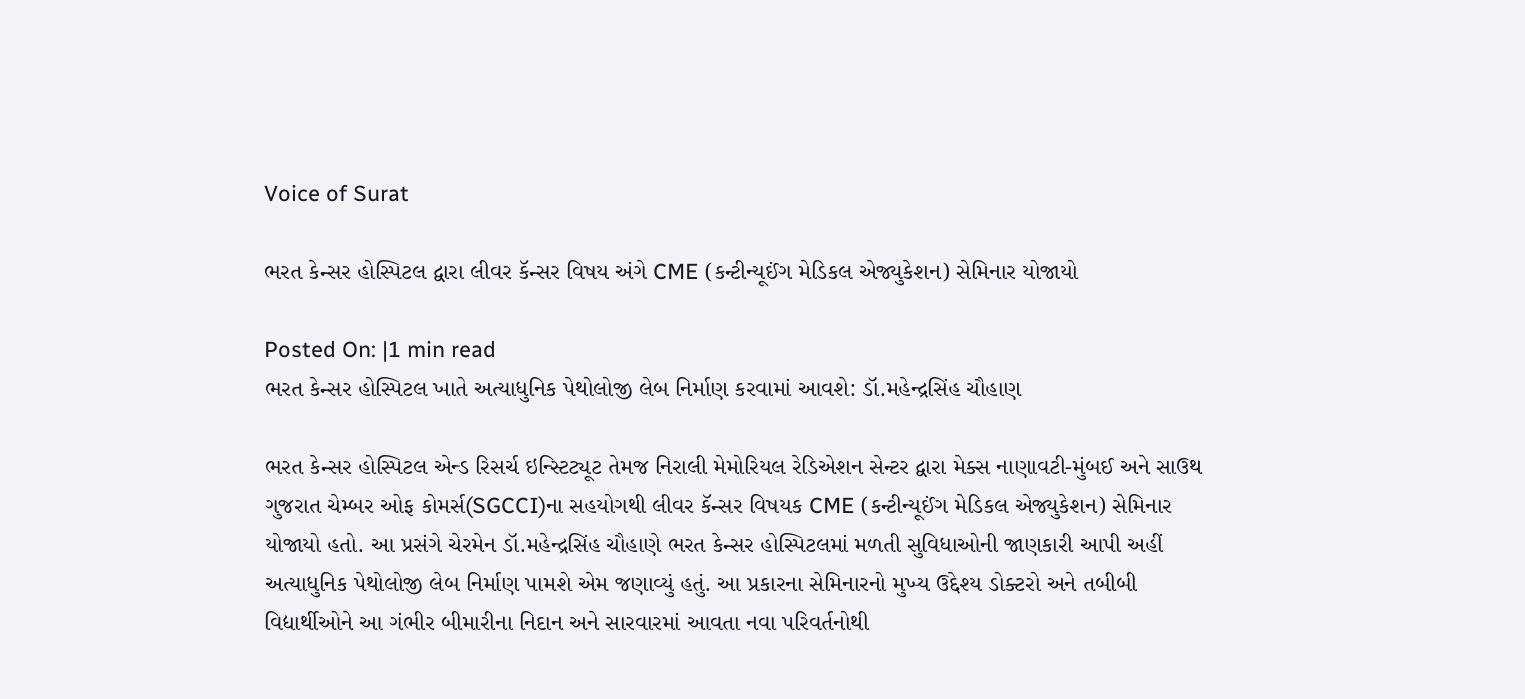Voice of Surat

ભરત કેન્સર હોસ્પિટલ દ્વારા લીવર કૅન્સર વિષય અંગે CME (કન્ટીન્યૂઈંગ મેડિકલ એજ્યુકેશન) સેમિનાર યોજાયો

Posted On: |1 min read
ભરત કેન્સર હોસ્પિટલ ખાતે અત્યાધુનિક પેથોલોજી લેબ નિર્માણ કરવામાં આવશે: ડૉ.મહેન્દ્રસિંહ ચૌહાણ

ભરત કેન્સર હોસ્પિટલ એન્ડ રિસર્ચ ઇન્સ્ટિટ્યૂટ તેમજ નિરાલી મેમોરિયલ રેડિએશન સેન્ટર દ્વારા મેક્સ નાણાવટી-મુંબઈ અને સાઉથ ગુજરાત ચેમ્બર ઓફ કોમર્સ(SGCCI)ના સહયોગથી લીવર કૅન્સર વિષયક CME (કન્ટીન્યૂઈંગ મેડિકલ એજ્યુકેશન) સેમિનાર યોજાયો હતો. આ પ્રસંગે ચેરમેન ડૉ.મહેન્દ્રસિંહ ચૌહાણે ભરત કેન્સર હોસ્પિટલમાં મળતી સુવિધાઓની જાણકારી આપી અહીં અત્યાધુનિક પેથોલોજી લેબ નિર્માણ પામશે એમ જણાવ્યું હતું. આ પ્રકારના સેમિનારનો મુખ્ય ઉદ્દેશ્ય ડોક્ટરો અને તબીબી વિદ્યાર્થીઓને આ ગંભીર બીમારીના નિદાન અને સારવારમાં આવતા નવા પરિવર્તનોથી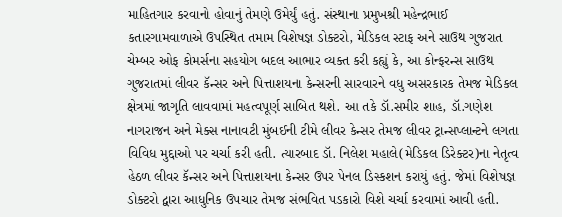માહિતગાર કરવાનો હોવાનું તેમણે ઉમેર્યું હતું. સંસ્થાના પ્રમુખશ્રી મહેન્દ્રભાઈ કતારગામવાળાએ ઉપસ્થિત તમામ વિશેષજ્ઞ ડોક્ટરો, મેડિકલ સ્ટાફ અને સાઉથ ગુજરાત ચેમ્બર ઓફ કોમર્સના સહયોગ બદલ આભાર વ્યક્ત કરી કહ્યું કે, આ કોન્ફરન્સ સાઉથ ગુજરાતમાં લીવર કૅન્સર અને પિત્તાશયના કેન્સરની સારવારને વધુ અસરકારક તેમજ મેડિકલ ક્ષેત્રમાં જાગૃતિ લાવવામાં મહત્વપૂર્ણ સાબિત થશે. આ તકે ડૉ.સમીર શાહ, ડૉ.ગણેશ નાગરાજન અને મેક્સ નાનાવટી મુંબઈની ટીમે લીવર કેન્સર તેમજ લીવર ટ્રાન્સપ્લાન્ટને લગતા વિવિધ મુદ્દાઓ પર ચર્ચા કરી હતી. ત્યારબાદ ડૉ. નિલેશ મહાલે(મેડિકલ ડિરેક્ટર)ના નેતૃત્વ હેઠળ લીવર કૅન્સર અને પિત્તાશયના કેન્સર ઉપર પેનલ ડિસ્કશન કરાયું હતું. જેમાં વિશેષજ્ઞ ડોક્ટરો દ્વારા આધુનિક ઉપચાર તેમજ સંભવિત પડકારો વિશે ચર્ચા કરવામાં આવી હતી.